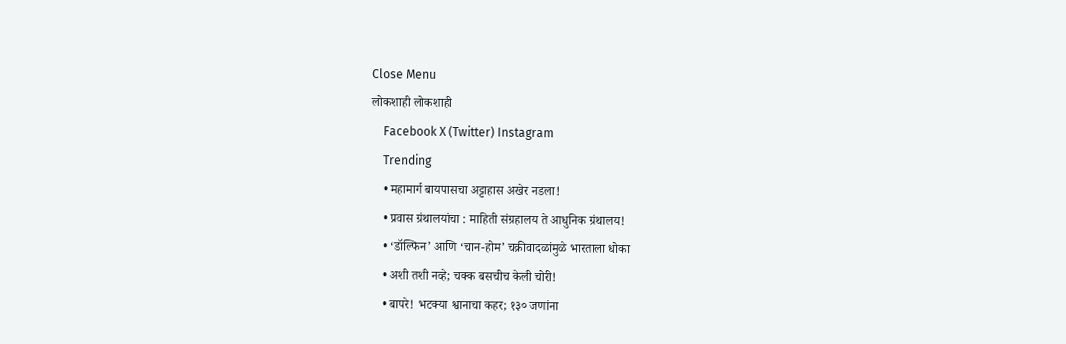Close Menu
लोकशाही लोकशाही
    Facebook X (Twitter) Instagram
    Trending
    • महामार्ग बायपासचा अट्टाहास अखेर नडला!
    • प्रवास ग्रंथालयांचा : माहिती संग्रहालय ते आधुनिक ग्रंथालय!
    • ‘डॉल्फिन’ आणि ‘चान-होम’ चक्रीवादळांमुळे भारताला धोका
    • अशी तशी नव्हे; चक्क बसचीच केली चोरी!
    • बापरे! भटक्या श्वानाचा कहर; १३० जणांना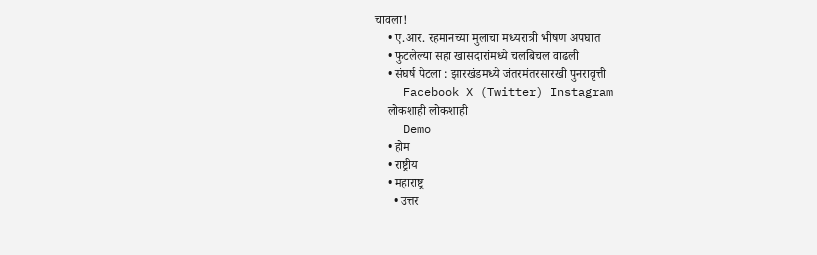चावला!
    • ए.आर. रहमानच्या मुलाचा मध्यरात्री भीषण अपघात
    • फुटलेल्या सहा खासदारांमध्ये चलबिचल वाढली
    • संघर्ष पेटला : झारखंडमध्ये जंतरमंतरसारखी पुनरावृत्ती
    Facebook X (Twitter) Instagram
    लोकशाही लोकशाही
    Demo
    • होम
    • राष्ट्रीय
    • महाराष्ट्र
      • उत्तर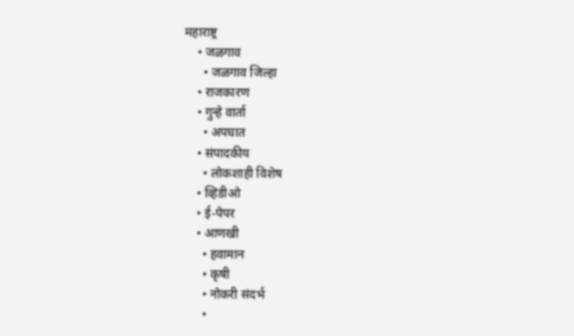महाराष्ट्र
    • जळगाव
      • जळगाव जिल्हा
    • राजकारण
    • गुन्हे वार्ता
      • अपघात
    • संपादकीय
      • लोकशाही विशेष
    • व्हिडीओ
    • ई-पेपर
    • आणखी
      • हवामान
      • कृषी
      • नोकरी संदर्भ
      •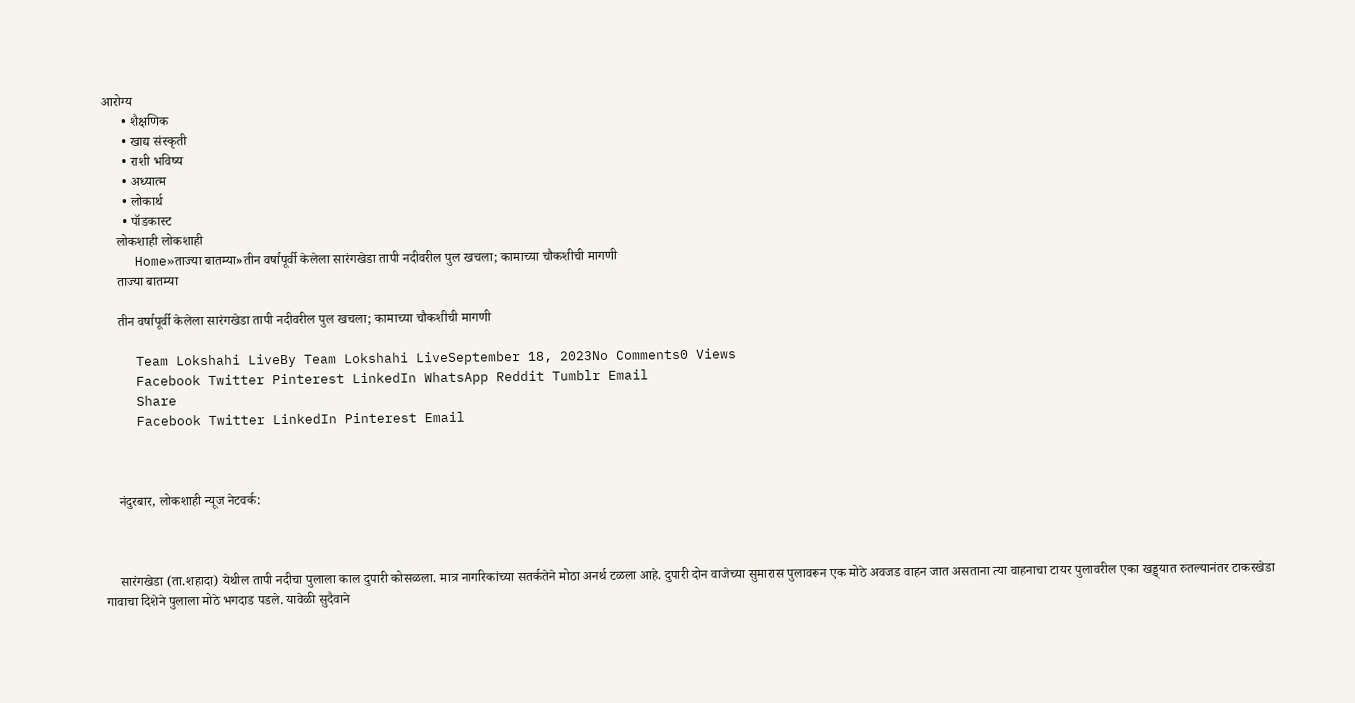आरोग्य
      • शैक्षणिक
      • खाद्य संस्कृती
      • राशी भविष्य
      • अध्यात्म
      • लोकार्थ
      • पॉडकास्ट
    लोकशाही लोकशाही
    Home»ताज्या बातम्या»तीन वर्षापूर्वी केलेला सारंगखेडा तापी नदीवरील पुल खचला; कामाच्या चौकशीची मागणी
    ताज्या बातम्या

    तीन वर्षापूर्वी केलेला सारंगखेडा तापी नदीवरील पुल खचला; कामाच्या चौकशीची मागणी

    Team Lokshahi LiveBy Team Lokshahi LiveSeptember 18, 2023No Comments0 Views
    Facebook Twitter Pinterest LinkedIn WhatsApp Reddit Tumblr Email
    Share
    Facebook Twitter LinkedIn Pinterest Email



    नंदुरबार, लोकशाही न्यूज नेटवर्क:



    सारंगखेडा (ता.शहादा) येथील तापी नदीचा पुलाला काल दुपारी कोसळला. मात्र नागरिकांच्या सतर्कतेने मोठा अनर्थ टळला आहे. दुपारी दोन वाजेच्या सुमारास पुलावरून एक मोठे अवजड वाहन जात असताना त्या वाहनाचा टायर पुलावरील एका खड्ड्यात रुतल्यानंतर टाकरखेडा गावाचा दिशेने पुलाला मोठे भगदाड पडले. यावेळी सुदैवाने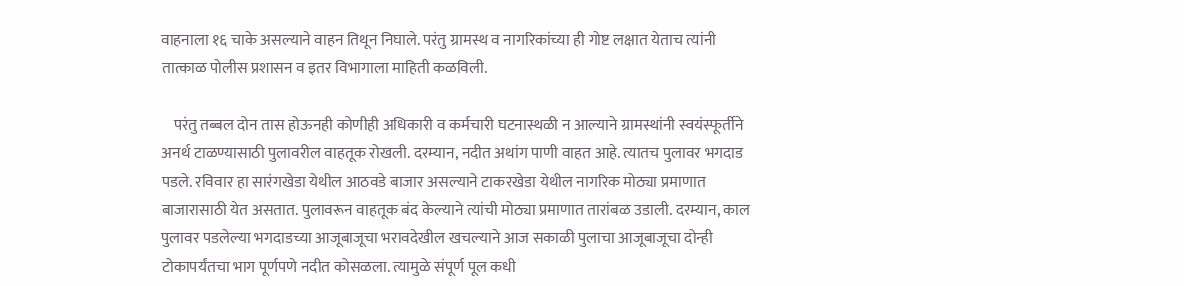वाहनाला १६ चाके असल्याने वाहन तिथून निघाले. परंतु ग्रामस्थ व नागरिकांच्या ही गोष्ट लक्षात येताच त्यांनी तात्काळ पोलीस प्रशासन व इतर विभागाला माहिती कळविली.

    परंतु तब्बल दोन तास होऊनही कोणीही अधिकारी व कर्मचारी घटनास्थळी न आल्याने ग्रामस्थांनी स्वयंस्फूर्तीने अनर्थ टाळण्यासाठी पुलावरील वाहतूक रोखली. दरम्यान, नदीत अथांग पाणी वाहत आहे. त्यातच पुलावर भगदाड पडले. रविवार हा सारंगखेडा येथील आठवडे बाजार असल्याने टाकरखेडा येथील नागरिक मोठ्या प्रमाणात बाजारासाठी येत असतात. पुलावरून वाहतूक बंद केल्याने त्यांची मोठ्या प्रमाणात तारांबळ उडाली. दरम्यान, काल पुलावर पडलेल्या भगदाडच्या आजूबाजूचा भरावदेखील खचल्याने आज सकाळी पुलाचा आजूबाजूचा दोन्ही टोकापर्यंतचा भाग पूर्णपणे नदीत कोसळला. त्यामुळे संपूर्ण पूल कधी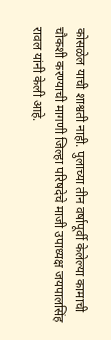कोसळेल याची शाश्वती नाही. पुलाच्या तीन वर्षापूर्वी केलेल्या कामाची चौकशी करण्याची मागणी जिल्हा परिषदेचे माजी उपाध्यक्ष जयपालसिंह रावल यांनी केली आहे.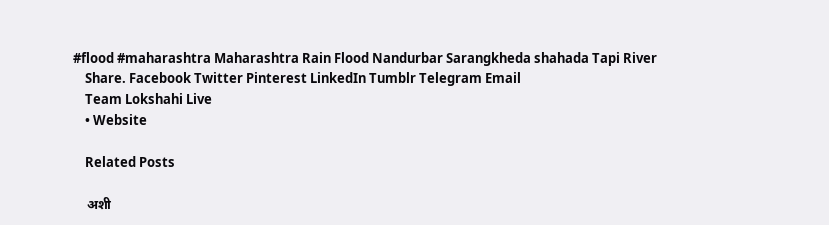#flood #maharashtra Maharashtra Rain Flood Nandurbar Sarangkheda shahada Tapi River
    Share. Facebook Twitter Pinterest LinkedIn Tumblr Telegram Email
    Team Lokshahi Live
    • Website

    Related Posts

    अशी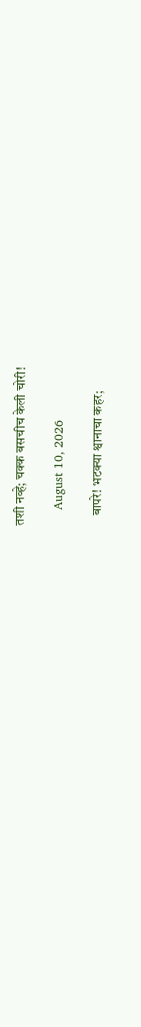तशी नव्हे; चक्क बसचीच केली चोरी!

    August 10, 2026

    बापरे! भटक्या श्वानाचा कहर;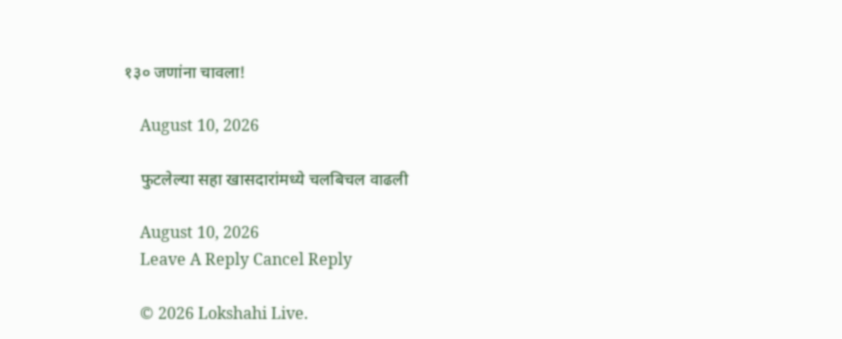१३० जणांना चावला!

    August 10, 2026

    फुटलेल्या सहा खासदारांमध्ये चलबिचल वाढली

    August 10, 2026
    Leave A Reply Cancel Reply

    © 2026 Lokshahi Live.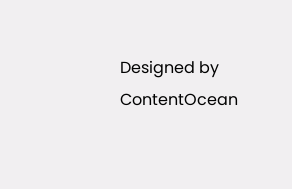Designed by ContentOcean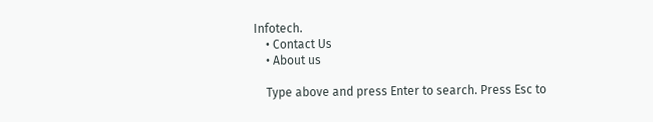Infotech.
    • Contact Us
    • About us

    Type above and press Enter to search. Press Esc to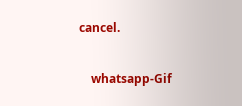cancel.

    whatsapp-Gif